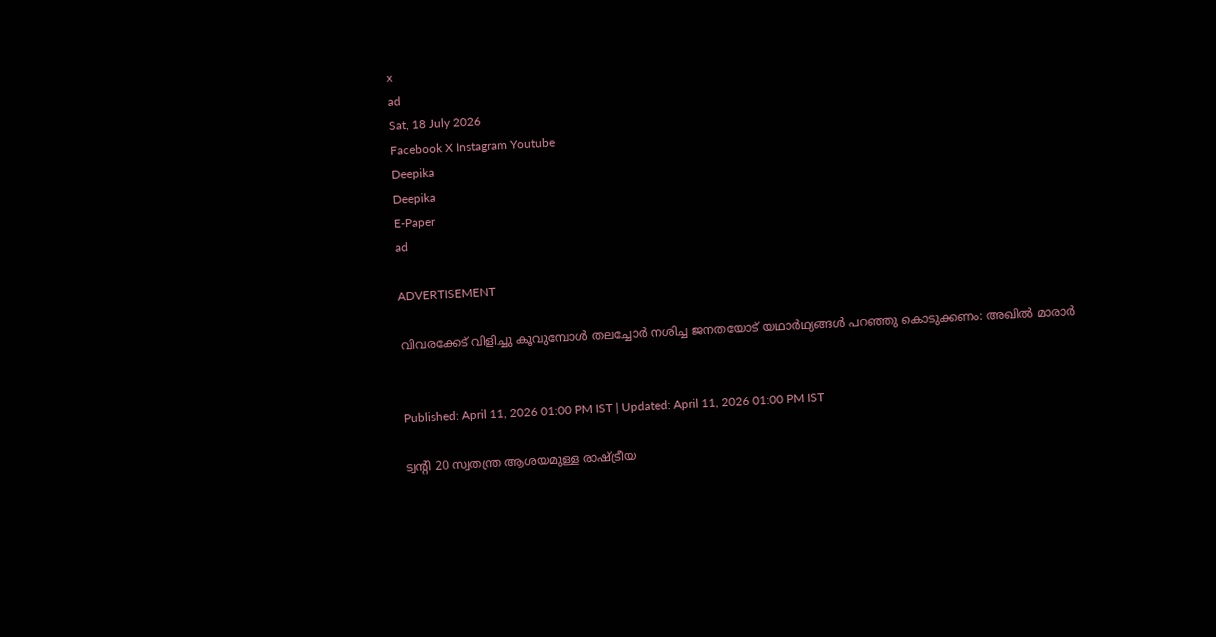x
ad
Sat, 18 July 2026
Facebook X Instagram Youtube
Deepika
Deepika
E-Paper
ad

ADVERTISEMENT

വിവരക്കേട് വിളിച്ചു കൂവുമ്പോള്‍ തലച്ചോര്‍ നശിച്ച ജനതയോട് യഥാര്‍ഥ്യങ്ങള്‍ പറഞ്ഞു കൊടുക്കണം: അഖില്‍ മാരാര്‍


Published: April 11, 2026 01:00 PM IST | Updated: April 11, 2026 01:00 PM IST

ട്വന്‍റി 20 സ്വതന്ത്ര ആശയമുള്ള രാഷ്ട്രീയ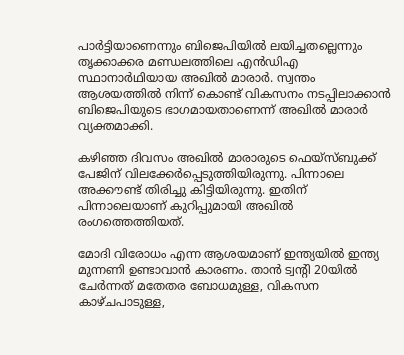പാര്‍ട്ടിയാണെന്നും ബിജെപിയില്‍ ലയിച്ചതല്ലെന്നും തൃക്കാക്കര മണ്ഡലത്തിലെ എന്‍ഡിഎ സ്ഥാനാര്‍ഥിയായ അഖില്‍ മാരാര്‍. സ്വന്തം ആശയത്തില്‍ നിന്ന് കൊണ്ട് വികസനം നടപ്പിലാക്കാന്‍ ബിജെപിയുടെ ഭാഗമായതാണെന്ന് അഖില്‍ മാരാര്‍ വ്യക്തമാക്കി.

കഴിഞ്ഞ ദിവസം അഖില്‍ മാരാരുടെ ഫെയ്‌സ്ബുക്ക് പേജിന് വിലക്കേര്‍പ്പെടുത്തിയിരുന്നു. പിന്നാലെ അക്കൗണ്ട് തിരിച്ചു കിട്ടിയിരുന്നു. ഇതിന് പിന്നാലെയാണ് കുറിപ്പുമായി അഖില്‍ രംഗത്തെത്തിയത്.

മോദി വിരോധം എന്ന ആശയമാണ് ഇന്ത്യയില്‍ ഇന്ത്യ മുന്നണി ഉണ്ടാവാന്‍ കാരണം. താന്‍ ട്വന്‍റി 20യില്‍ ചേര്‍ന്നത് മതേതര ബോധമുള്ള, വികസന കാഴ്ചപാടുള്ള,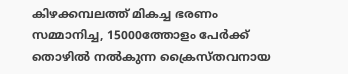കിഴക്കമ്പലത്ത് മികച്ച ഭരണം സമ്മാനിച്ച, 15000ത്തോളം പേര്‍ക്ക് തൊഴില്‍ നല്‍കുന്ന ക്രൈസ്തവനായ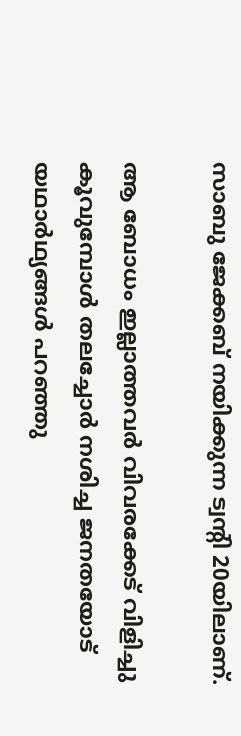സാബു ജേക്കബ് നയിക്കുന്ന ട്വന്‍റി 20യിലാണ്.

ആ ബോധം ഇല്ലാത്തവര്‍ വിവരക്കേട് വിളിച്ചു കൂവുമ്പോള്‍ തലച്ചോര്‍ നശിച്ച ജനതയോട് യഥാര്‍ഥ്യങ്ങള്‍ പറഞ്ഞു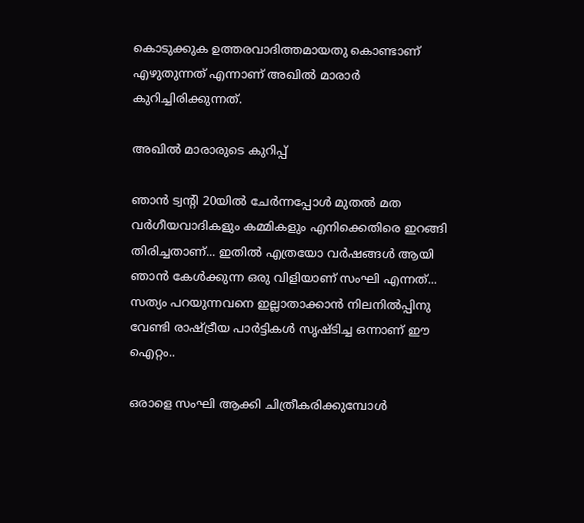കൊടുക്കുക ഉത്തരവാദിത്തമായതു കൊണ്ടാണ് എഴുതുന്നത് എന്നാണ് അഖില്‍ മാരാര്‍ കുറിച്ചിരിക്കുന്നത്.

അഖില്‍ മാരാരുടെ കുറിപ്പ്

ഞാന്‍ ട്വന്‍റി 20യില്‍ ചേര്‍ന്നപ്പോള്‍ മുതല്‍ മത വര്‍ഗീയവാദികളും കമ്മികളും എനിക്കെതിരെ ഇറങ്ങി തിരിച്ചതാണ്... ഇതില്‍ എത്രയോ വര്‍ഷങ്ങള്‍ ആയി ഞാന്‍ കേള്‍ക്കുന്ന ഒരു വിളിയാണ് സംഘി എന്നത്... സത്യം പറയുന്നവനെ ഇല്ലാതാക്കാന്‍ നിലനില്‍പ്പിനു വേണ്ടി രാഷ്ട്രീയ പാര്‍ട്ടികള്‍ സൃഷ്ടിച്ച ഒന്നാണ് ഈ ഐറ്റം..

ഒരാളെ സംഘി ആക്കി ചിത്രീകരിക്കുമ്പോള്‍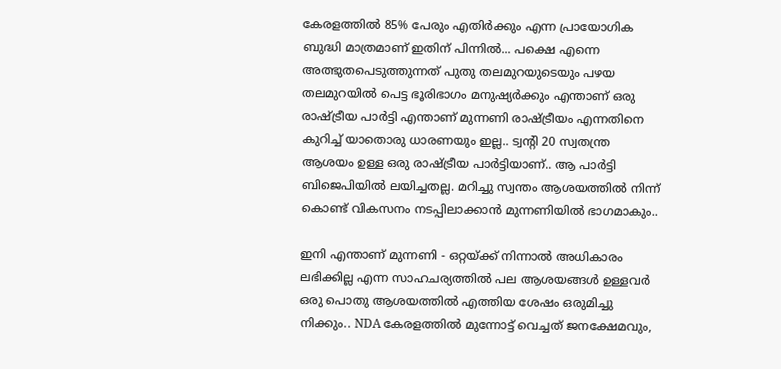കേരളത്തില്‍ 85% പേരും എതിര്‍ക്കും എന്ന പ്രായോഗിക ബുദ്ധി മാത്രമാണ് ഇതിന് പിന്നില്‍... പക്ഷെ എന്നെ അത്ഭുതപെടുത്തുന്നത് പുതു തലമുറയുടെയും പഴയ തലമുറയില്‍ പെട്ട ഭൂരിഭാഗം മനുഷ്യര്‍ക്കും എന്താണ് ഒരു രാഷ്ട്രീയ പാര്‍ട്ടി എന്താണ് മുന്നണി രാഷ്ട്രീയം എന്നതിനെ കുറിച്ച് യാതൊരു ധാരണയും ഇല്ല.. ട്വന്‍റി 20 സ്വതന്ത്ര ആശയം ഉള്ള ഒരു രാഷ്ട്രീയ പാര്‍ട്ടിയാണ്.. ആ പാര്‍ട്ടി ബിജെപിയില്‍ ലയിച്ചതല്ല. മറിച്ചു സ്വന്തം ആശയത്തില്‍ നിന്ന് കൊണ്ട് വികസനം നടപ്പിലാക്കാന്‍ മുന്നണിയില്‍ ഭാഗമാകും..

ഇനി എന്താണ് മുന്നണി - ഒറ്റയ്ക്ക് നിന്നാല്‍ അധികാരം ലഭിക്കില്ല എന്ന സാഹചര്യത്തില്‍ പല ആശയങ്ങള്‍ ഉള്ളവര്‍ ഒരു പൊതു ആശയത്തില്‍ എത്തിയ ശേഷം ഒരുമിച്ചു നിക്കും.. NDA കേരളത്തില്‍ മുന്നോട്ട് വെച്ചത് ജനക്ഷേമവും,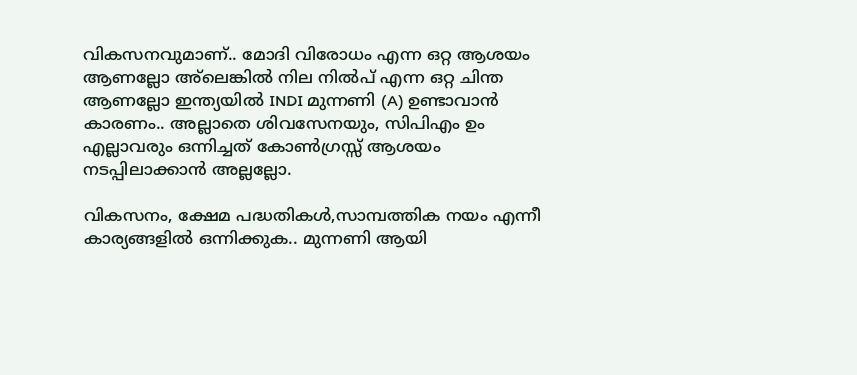വികസനവുമാണ്.. മോദി വിരോധം എന്ന ഒറ്റ ആശയം ആണല്ലോ അ്ലെങ്കില്‍ നില നില്‍പ് എന്ന ഒറ്റ ചിന്ത ആണല്ലോ ഇന്ത്യയില്‍ INDI മുന്നണി (A) ഉണ്ടാവാന്‍ കാരണം.. അല്ലാതെ ശിവസേനയും, സിപിഎം ഉം എല്ലാവരും ഒന്നിച്ചത് കോണ്‍ഗ്രസ്സ് ആശയം നടപ്പിലാക്കാന്‍ അല്ലല്ലോ.

വികസനം, ക്ഷേമ പദ്ധതികള്‍,സാമ്പത്തിക നയം എന്നീ കാര്യങ്ങളില്‍ ഒന്നിക്കുക.. മുന്നണി ആയി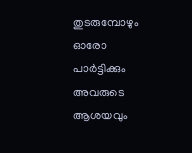തുടരുമ്പോഴും ഓരോ പാര്‍ട്ടിക്കും അവരുടെ ആശയവും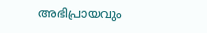അഭിപ്രായവും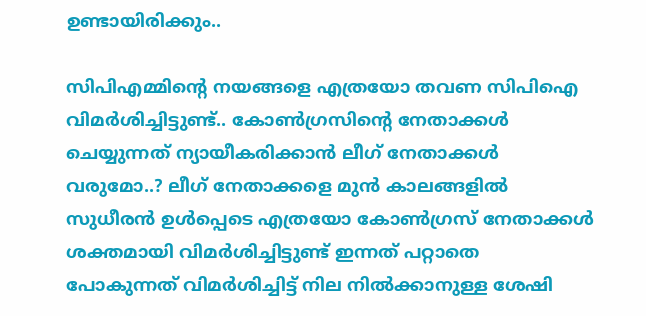ഉണ്ടായിരിക്കും..

സിപിഎമ്മിന്‍റെ നയങ്ങളെ എത്രയോ തവണ സിപിഐ വിമര്‍ശിച്ചിട്ടുണ്ട്.. കോണ്‍ഗ്രസിന്‍റെ നേതാക്കള്‍ ചെയ്യുന്നത് ന്യായീകരിക്കാന്‍ ലീഗ് നേതാക്കള്‍ വരുമോ..? ലീഗ് നേതാക്കളെ മുന്‍ കാലങ്ങളില്‍ സുധീരന്‍ ഉള്‍പ്പെടെ എത്രയോ കോണ്‍ഗ്രസ് നേതാക്കള്‍ ശക്തമായി വിമര്‍ശിച്ചിട്ടുണ്ട് ഇന്നത് പറ്റാതെ പോകുന്നത് വിമര്‍ശിച്ചിട്ട് നില നില്‍ക്കാനുള്ള ശേഷി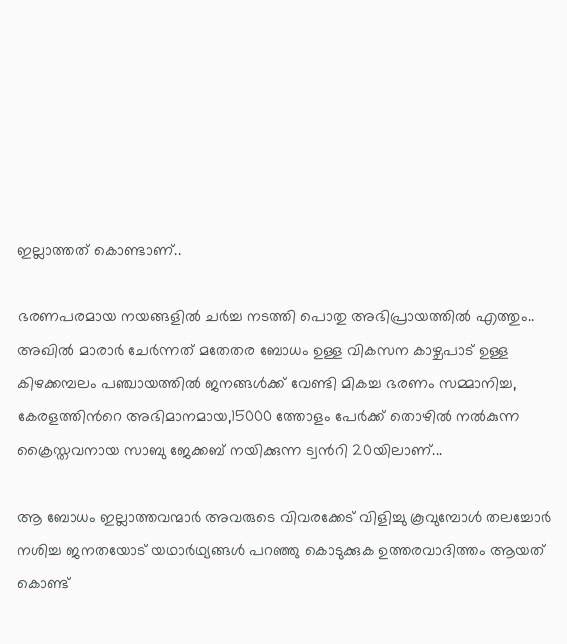ഇല്ലാത്തത് കൊണ്ടാണ്..

ഭരണപരമായ നയങ്ങളില്‍ ചര്‍ച്ച നടത്തി പൊതു അഭിപ്രായത്തില്‍ എത്തും.. അഖില്‍ മാരാര്‍ ചേര്‍ന്നത് മതേതര ബോധം ഉള്ള വികസന കാഴ്ചപാട് ഉള്ള കിഴക്കമ്പലം പഞ്ചായത്തില്‍ ജനങ്ങള്‍ക്ക് വേണ്ടി മികച്ച ഭരണം സമ്മാനിച്ച, കേരളത്തിന്‍റെ അഭിമാനമായ,15000 ത്തോളം പേര്‍ക്ക് തൊഴില്‍ നല്‍കുന്ന ക്രൈസ്തവനായ സാബു ജേക്കബ് നയിക്കുന്ന ട്വന്‍റി 20യിലാണ്...

ആ ബോധം ഇല്ലാത്തവന്മാര്‍ അവരുടെ വിവരക്കേട് വിളിച്ചു കൂവുമ്പോള്‍ തലച്ചോര്‍ നശിച്ച ജനതയോട് യഥാര്‍ഥ്യങ്ങള്‍ പറഞ്ഞു കൊടുക്കുക ഉത്തരവാദിത്തം ആയത് കൊണ്ട്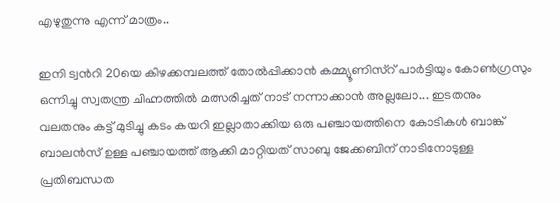എഴുതുന്നു എന്ന് മാത്രം..

ഇനി ട്വന്‍റി 20യെ കിഴക്കമ്പലത്ത് തോല്‍പ്പിക്കാന്‍ കമ്മ്യൂണിസ്‌റ് പാര്‍ട്ടിയും കോണ്‍ഗ്രസും ഒന്നിച്ചു സ്വതന്ത്ര ചിഹ്നത്തില്‍ മത്സരിച്ചത് നാട് നന്നാക്കാന്‍ അല്ലലോ... ഇടതനും വലതനും കട്ട് മുടിച്ചു കടം കയറി ഇല്ലാതാക്കിയ ഒരു പഞ്ചായത്തിനെ കോടികള്‍ ബാങ്ക് ബാലന്‍സ് ഉള്ള പഞ്ചായത്ത് ആക്കി മാറ്റിയത് സാബു ജേക്കബിന് നാടിനോടുള്ള പ്രതിബന്ധത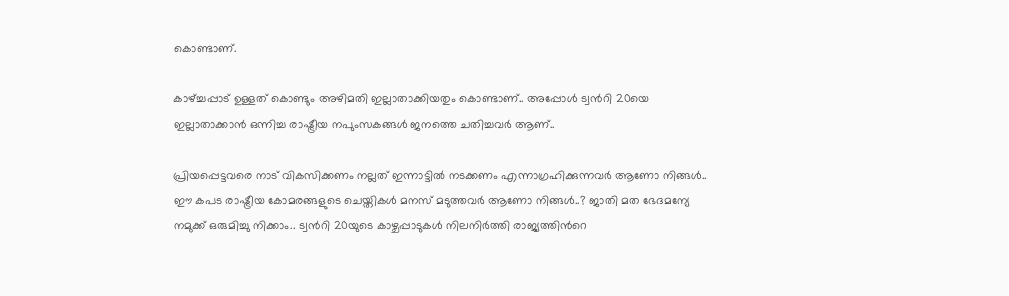കൊണ്ടാണ്.

കാഴ്ച്ചപ്പാട് ഉള്ളത് കൊണ്ടും അഴിമതി ഇല്ലാതാക്കിയതും കൊണ്ടാണ്.. അപ്പോള്‍ ട്വന്‍റി 20യെ ഇല്ലാതാക്കാന്‍ ഒന്നിച്ച രാഷ്ട്രീയ നപുംസകങ്ങള്‍ ജനത്തെ ചതിച്ചവര്‍ ആണ്..

പ്രിയപ്പെട്ടവരെ നാട് വികസിക്കണം നല്ലത് ഇന്നാട്ടില്‍ നടക്കണം എന്നാഗ്രഹിക്കുന്നവര്‍ ആണോ നിങ്ങള്‍.. ഈ കപട രാഷ്ട്രീയ കോമരങ്ങളുടെ ചെയ്തികള്‍ മനസ് മടുത്തവര്‍ ആണോ നിങ്ങള്‍..? ജാതി മത ഭേദമന്യേ നമുക്ക് ഒരുമിച്ചു നിക്കാം.. ട്വന്‍റി 20യുടെ കാഴ്ചപ്പാടുകള്‍ നിലനിര്‍ത്തി രാജ്യത്തിന്‍റെ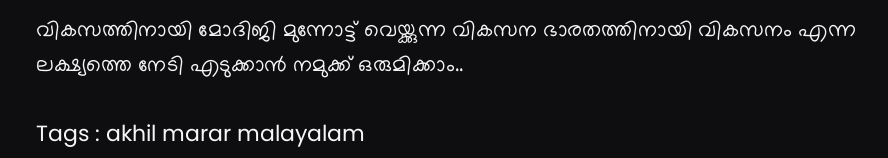വികസത്തിനായി മോദിജി മുന്നോട്ട് വെയ്ക്കുന്ന വികസന ഭാരതത്തിനായി വികസനം എന്ന ലക്ഷ്യത്തെ നേടി എടുക്കാന്‍ നമുക്ക് ഒരുമിക്കാം..

Tags : akhil marar malayalam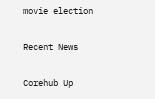movie election

Recent News

Corehub Up